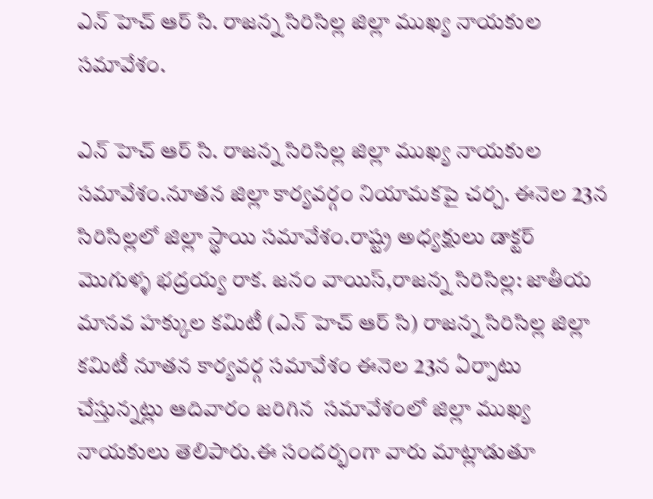ఎన్ హెచ్ ఆర్ సి. రాజన్న సిరిసిల్ల జిల్లా ముఖ్య నాయకుల సమావేశం.

ఎన్ హెచ్ ఆర్ సి. రాజన్న సిరిసిల్ల జిల్లా ముఖ్య నాయకుల సమావేశం.నూతన జిల్లా కార్యవర్గం నియామకపై చర్చ. ఈనెల 23న సిరిసిల్లలో జిల్లా స్థాయి సమావేశం.రాష్ట్ర అధ్యక్షులు డాక్టర్ మొగుళ్ళ భద్రయ్య రాక. జనం వాయిస్,రాజన్న సిరిసిల్ల: జాతీయ మానవ హక్కుల కమిటీ (ఎన్ హెచ్ ఆర్ సి) రాజన్న సిరిసిల్ల జిల్లా కమిటీ నూతన కార్యవర్గ సమావేశం ఈనెల 23న ఏర్పాటు చేస్తున్నట్లు ఆదివారం జరిగిన  సమావేశంలో జిల్లా ముఖ్య నాయకులు తెలిపారు.ఈ సందర్భంగా వారు మాట్లాడుతూ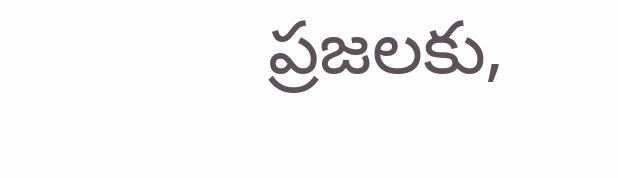ప్రజలకు,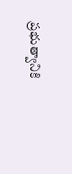ప్రభుత్వానికి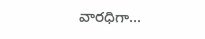వారధిగా...